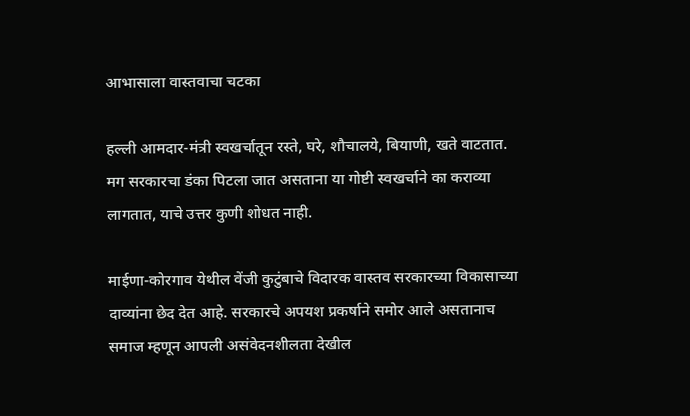आभासाला वास्तवाचा चटका

हल्ली आमदार-मंत्री स्वखर्चातून रस्ते, घरे, शौचालये, बियाणी, खते वाटतात. मग सरकारचा डंका पिटला जात असताना या गोष्टी स्वखर्चाने का कराव्या लागतात, याचे उत्तर कुणी शोधत नाही.

माईणा-कोरगाव येथील वेंजी कुटुंबाचे विदारक वास्तव सरकारच्या विकासाच्या दाव्यांना छेद देत आहे. सरकारचे अपयश प्रकर्षाने समोर आले असतानाच समाज म्हणून आपली असंवेदनशीलता देखील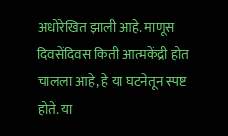अधोरेखित झाली आहे. माणूस दिवसेंदिवस किती आत्मकेंद्री होत चालला आहे, हे या घटनेतून स्पष्ट होते. या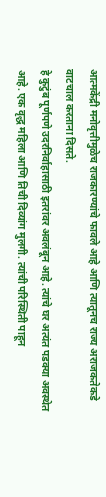आत्मकेंद्री मनोवृत्तीमुळेच राजकारण्यांचे फावले आहे आणि त्यातूनच राज्य अराजकतेकडे वाटचाल करताना दिसते.
हे कुटुंब पूर्णपणे उदरनिर्वाहासाठी इतरांवर अवलंबून आहे. त्यांचे घर अत्यंत पडक्या अवस्थेत आहे. एक वृद्ध महिला आणि तिची दिव्यांग मुलगी. त्यांची परिस्थिती पाहून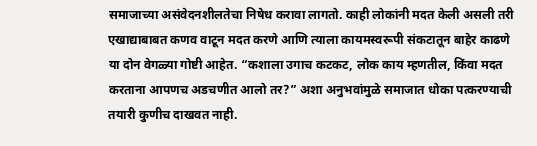समाजाच्या असंवेदनशीलतेचा निषेध करावा लागतो. काही लोकांनी मदत केली असली तरी एखाद्याबाबत कणव वाटून मदत करणे आणि त्याला कायमस्वरूपी संकटातून बाहेर काढणे या दोन वेगळ्या गोष्टी आहेत. “कशाला उगाच कटकट, लोक काय म्हणतील, किंवा मदत करताना आपणच अडचणीत आलो तर?” अशा अनुभवांमुळे समाजात धोका पत्करण्याची तयारी कुणीच दाखवत नाही.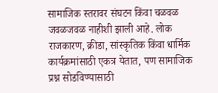सामाजिक स्तरावर संघटन किंवा चळवळ जवळजवळ नाहीशी झाली आहे. लोक राजकारण, क्रीडा, सांस्कृतिक किंवा धार्मिक कार्यक्रमांसाठी एकत्र येतात, पण सामाजिक प्रश्न सोडविण्यासाठी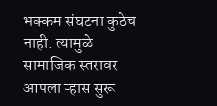भक्कम संघटना कुठेच नाही. त्यामुळे सामाजिक स्तरावर आपला ऱ्हास सुरू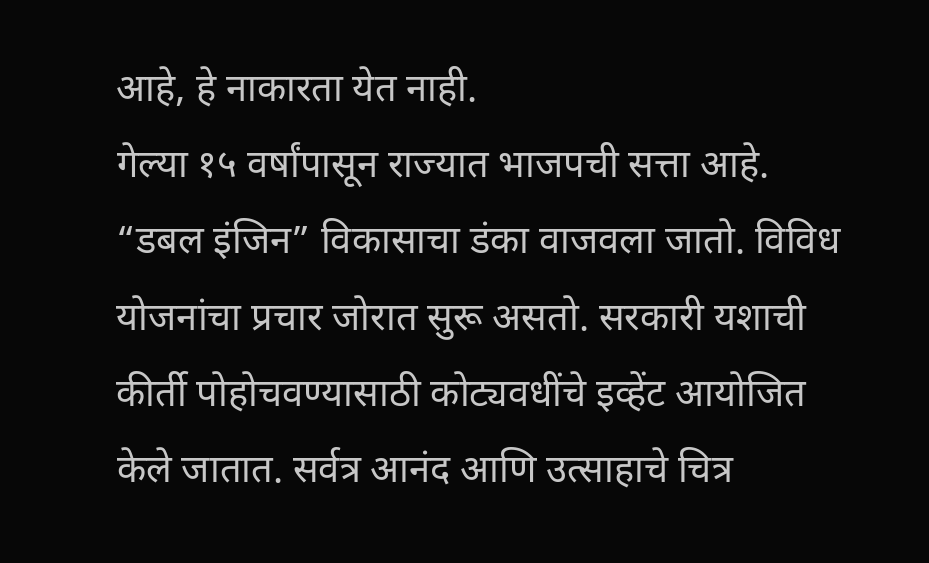आहे, हे नाकारता येत नाही.
गेल्या १५ वर्षांपासून राज्यात भाजपची सत्ता आहे. “डबल इंजिन” विकासाचा डंका वाजवला जातो. विविध योजनांचा प्रचार जोरात सुरू असतो. सरकारी यशाची कीर्ती पोहोचवण्यासाठी कोट्यवधींचे इव्हेंट आयोजित केले जातात. सर्वत्र आनंद आणि उत्साहाचे चित्र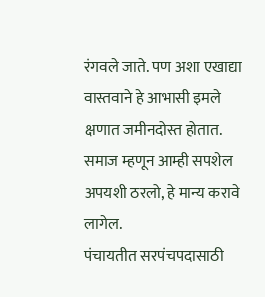रंगवले जाते. पण अशा एखाद्या वास्तवाने हे आभासी इमले क्षणात जमीनदोस्त होतात. समाज म्हणून आम्ही सपशेल अपयशी ठरलो, हे मान्य करावे लागेल.
पंचायतीत सरपंचपदासाठी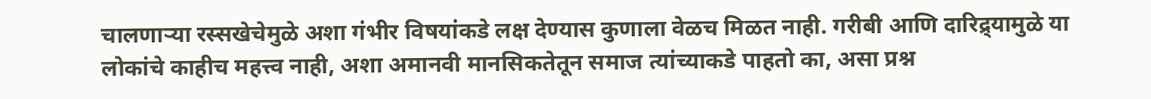चालणाऱ्या रस्सखेचेमुळे अशा गंभीर विषयांकडे लक्ष देण्यास कुणाला वेळच मिळत नाही. गरीबी आणि दारिद्र्यामुळे या लोकांचे काहीच महत्त्व नाही, अशा अमानवी मानसिकतेतून समाज त्यांच्याकडे पाहतो का, असा प्रश्न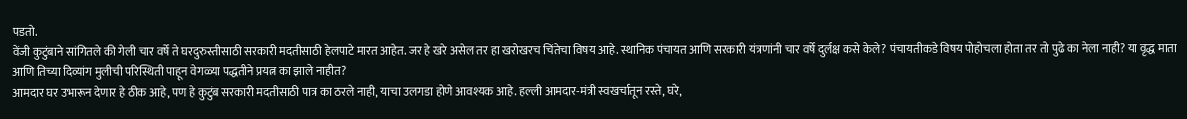पडतो.
वेंजी कुटुंबाने सांगितले की गेली चार वर्षे ते घरदुरुस्तीसाठी सरकारी मदतीसाठी हेलपाटे मारत आहेत. जर हे खरे असेल तर हा खरोखरच चिंतेचा विषय आहे. स्थानिक पंचायत आणि सरकारी यंत्रणांनी चार वर्षे दुर्लक्ष कसे केले? पंचायतीकडे विषय पोहोचला होता तर तो पुढे का नेला नाही? या वृद्ध माता आणि तिच्या दिव्यांग मुलीची परिस्थिती पाहून वेगळ्या पद्धतीने प्रयत्न का झाले नाहीत?
आमदार घर उभारून देणार हे ठीक आहे, पण हे कुटुंब सरकारी मदतीसाठी पात्र का ठरले नाही, याचा उलगडा होणे आवश्यक आहे. हल्ली आमदार-मंत्री स्वखर्चातून रस्ते, घरे,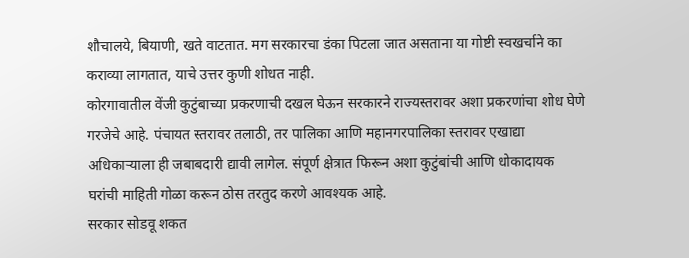शौचालये, बियाणी, खते वाटतात. मग सरकारचा डंका पिटला जात असताना या गोष्टी स्वखर्चाने का कराव्या लागतात, याचे उत्तर कुणी शोधत नाही.
कोरगावातील वेंजी कुटुंबाच्या प्रकरणाची दखल घेऊन सरकारने राज्यस्तरावर अशा प्रकरणांचा शोध घेणे गरजेचे आहे. पंचायत स्तरावर तलाठी, तर पालिका आणि महानगरपालिका स्तरावर एखाद्या अधिकाऱ्याला ही जबाबदारी द्यावी लागेल. संपूर्ण क्षेत्रात फिरून अशा कुटुंबांची आणि धोकादायक घरांची माहिती गोळा करून ठोस तरतुद करणे आवश्यक आहे.
सरकार सोडवू शकत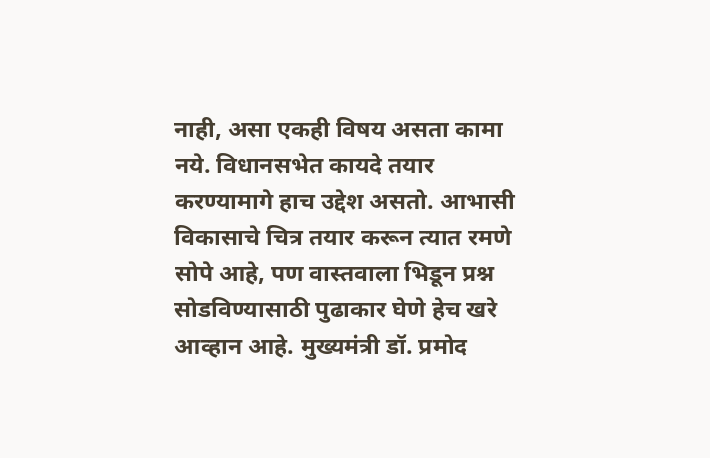नाही, असा एकही विषय असता कामा नये. विधानसभेत कायदे तयार करण्यामागे हाच उद्देश असतो. आभासी विकासाचे चित्र तयार करून त्यात रमणे सोपे आहे, पण वास्तवाला भिडून प्रश्न सोडविण्यासाठी पुढाकार घेणे हेच खरे आव्हान आहे. मुख्यमंत्री डॉ. प्रमोद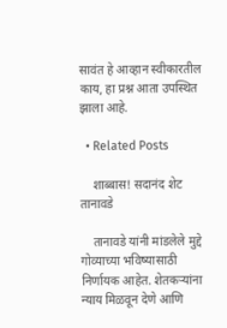सावंत हे आव्हान स्वीकारतील काय, हा प्रश्न आता उपस्थित झाला आहे.

  • Related Posts

    शाब्बास! सदानंद शेट तानावडे

    तानावडे यांनी मांडलेले मुद्दे गोव्याच्या भविष्यासाठी निर्णायक आहेत. शेतकऱ्यांना न्याय मिळवून देणे आणि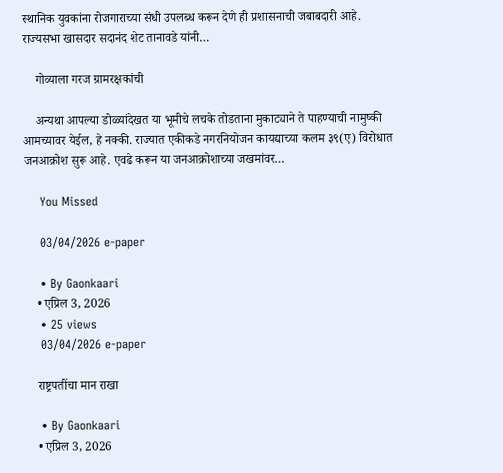स्थानिक युवकांना रोजगाराच्या संधी उपलब्ध करून देणे ही प्रशासनाची जबाबदारी आहे. राज्यसभा खासदार सदानंद शेट तानावडे यांनी…

    गोव्याला गरज ग्रामरक्षकांची

    अन्यथा आपल्या डोळ्यांदेखत या भूमीचे लचके तोडताना मुकाट्याने ते पाहण्याची नामुष्की आमच्यावर येईल, हे नक्की. राज्यात एकीकडे नगरनियोजन कायद्याच्या कलम ३९(ए) विरोधात जनआक्रोश सुरू आहे. एवढे करून या जनआक्रोशाच्या जखमांवर…

    You Missed

    03/04/2026 e-paper

    • By Gaonkaari
    • एप्रिल 3, 2026
    • 25 views
    03/04/2026 e-paper

    राष्ट्रपतींचा मान राखा

    • By Gaonkaari
    • एप्रिल 3, 2026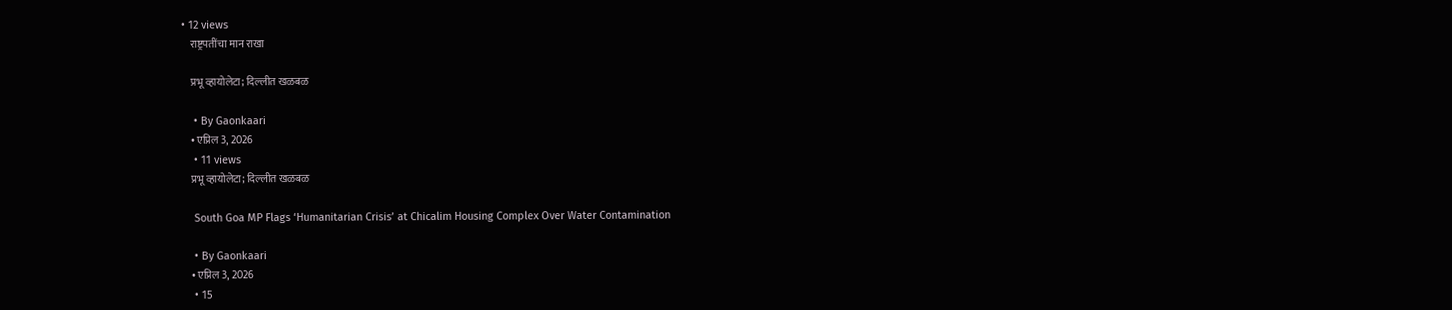• 12 views
    राष्ट्रपतींचा मान राखा

    प्रभू व्हायोलेटा; दिल्लीत खळबळ

    • By Gaonkaari
    • एप्रिल 3, 2026
    • 11 views
    प्रभू व्हायोलेटा; दिल्लीत खळबळ

    South Goa MP Flags ‘Humanitarian Crisis’ at Chicalim Housing Complex Over Water Contamination

    • By Gaonkaari
    • एप्रिल 3, 2026
    • 15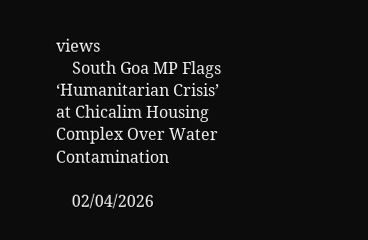views
    South Goa MP Flags ‘Humanitarian Crisis’ at Chicalim Housing Complex Over Water Contamination

    02/04/2026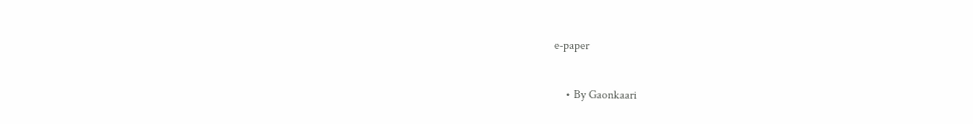e-paper

    • By Gaonkaari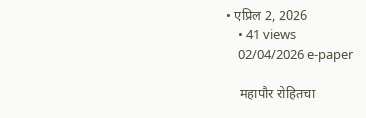• एप्रिल 2, 2026
    • 41 views
    02/04/2026 e-paper

    महापौर रोहितचा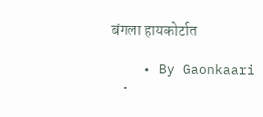बंगला हायकोर्टात

    • By Gaonkaari
    •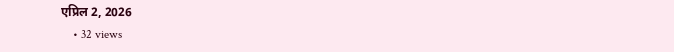एप्रिल 2, 2026
    • 32 views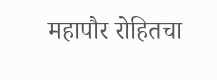महापौर रोहितचा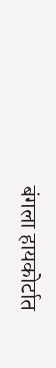बंगला हायकोर्टात